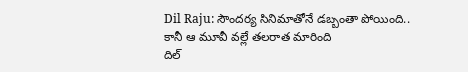Dil Raju: సౌందర్య సినిమాతోనే డబ్బంతా పోయింది.. కానీ ఆ మూవీ వల్లే తలరాత మారింది
దిల్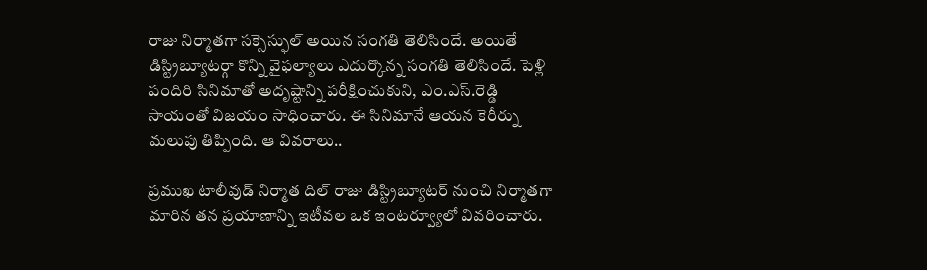రాజు నిర్మాతగా సక్సెస్ఫుల్ అయిన సంగతి తెలిసిందే. అయితే డిస్ట్రిబ్యూటర్గా కొన్ని వైఫల్యాలు ఎదుర్కొన్న సంగతి తెలిసిందే. పెళ్లి పందిరి సినిమాతో అదృష్టాన్ని పరీక్షించుకుని, ఎం.ఎస్.రెడ్డి సాయంతో విజయం సాధించారు. ఈ సినిమానే ఆయన కెరీర్ను మలుపు తిప్పింది. ఆ వివరాలు..

ప్రముఖ టాలీవుడ్ నిర్మాత దిల్ రాజు డిస్ట్రిబ్యూటర్ నుంచి నిర్మాతగా మారిన తన ప్రయాణాన్ని ఇటీవల ఒక ఇంటర్వ్యూలో వివరించారు.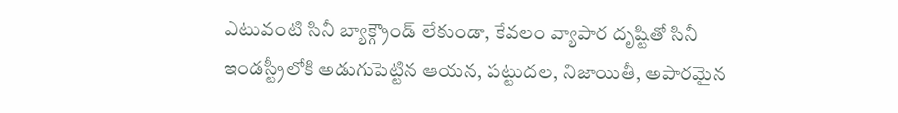ఎటువంటి సినీ బ్యాక్గ్రౌండ్ లేకుండా, కేవలం వ్యాపార దృష్టితో సినీ ఇండస్ట్రీలోకి అడుగుపెట్టిన ఆయన, పట్టుదల, నిజాయితీ, అపారమైన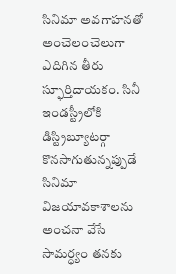సినిమా అవగాహనతో అంచెలంచెలుగా ఎదిగిన తీరు స్ఫూర్తిదాయకం. సినీ ఇండస్ట్రీలోకి డిస్ట్రిబ్యూటర్గా కొనసాగుతున్నప్పుడే సినిమా విజయావకాశాలను అంచనా వేసే సామర్ధ్యం తనకు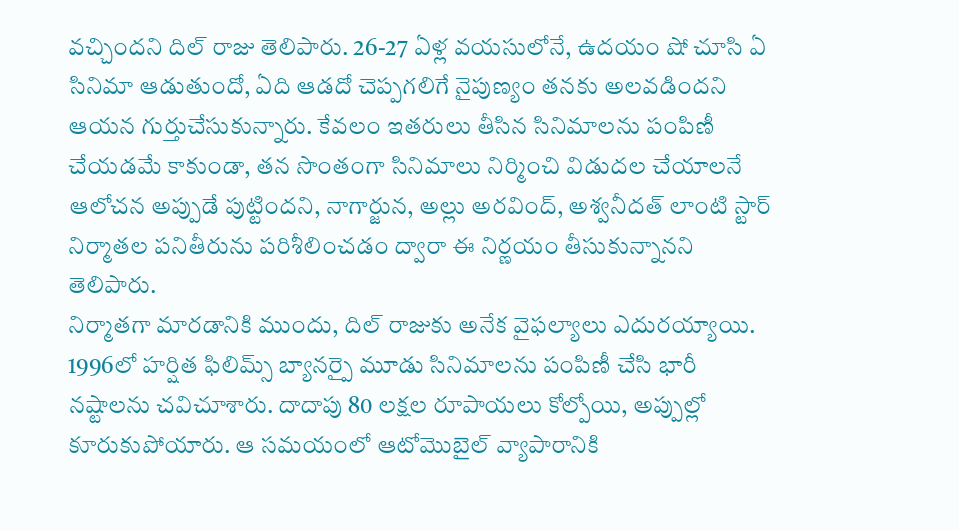వచ్చిందని దిల్ రాజు తెలిపారు. 26-27 ఏళ్ల వయసులోనే, ఉదయం షో చూసి ఏ సినిమా ఆడుతుందో, ఏది ఆడదో చెప్పగలిగే నైపుణ్యం తనకు అలవడిందని ఆయన గుర్తుచేసుకున్నారు. కేవలం ఇతరులు తీసిన సినిమాలను పంపిణీ చేయడమే కాకుండా, తన సొంతంగా సినిమాలు నిర్మించి విడుదల చేయాలనే ఆలోచన అప్పుడే పుట్టిందని, నాగార్జున, అల్లు అరవింద్, అశ్వనీదత్ లాంటి స్టార్ నిర్మాతల పనితీరును పరిశీలించడం ద్వారా ఈ నిర్ణయం తీసుకున్నానని తెలిపారు.
నిర్మాతగా మారడానికి ముందు, దిల్ రాజుకు అనేక వైఫల్యాలు ఎదురయ్యాయి. 1996లో హర్షిత ఫిలిమ్స్ బ్యానర్పై మూడు సినిమాలను పంపిణీ చేసి భారీ నష్టాలను చవిచూశారు. దాదాపు 80 లక్షల రూపాయలు కోల్పోయి, అప్పుల్లో కూరుకుపోయారు. ఆ సమయంలో ఆటోమొబైల్ వ్యాపారానికి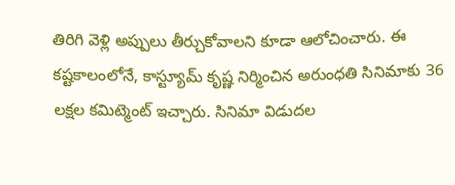తిరిగి వెళ్లి అప్పులు తీర్చుకోవాలని కూడా ఆలోచించారు. ఈ కష్టకాలంలోనే, కాస్ట్యూమ్ కృష్ణ నిర్మించిన అరుంధతి సినిమాకు 36 లక్షల కమిట్మెంట్ ఇచ్చారు. సినిమా విడుదల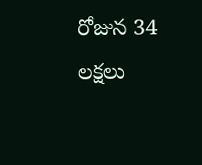రోజున 34 లక్షలు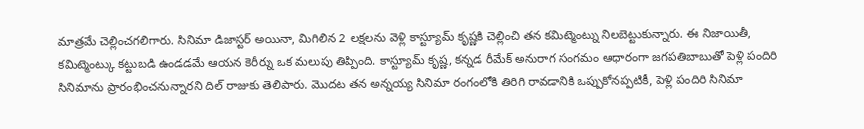మాత్రమే చెల్లించగలిగారు. సినిమా డిజాస్టర్ అయినా, మిగిలిన 2 లక్షలను వెళ్లి కాస్ట్యూమ్ కృష్ణకి చెల్లించి తన కమిట్మెంట్ను నిలబెట్టుకున్నారు. ఈ నిజాయితీ, కమిట్మెంట్కు కట్టుబడి ఉండడమే ఆయన కెరీర్ను ఒక మలుపు తిప్పింది. కాస్ట్యూమ్ కృష్ణ, కన్నడ రీమేక్ అనురాగ సంగమం ఆధారంగా జగపతిబాబుతో పెళ్లి పందిరి సినిమాను ప్రారంభించనున్నారని దిల్ రాజుకు తెలిపారు. మొదట తన అన్నయ్య సినిమా రంగంలోకి తిరిగి రావడానికి ఒప్పుకోనప్పటికీ, పెళ్లి పందిరి సినిమా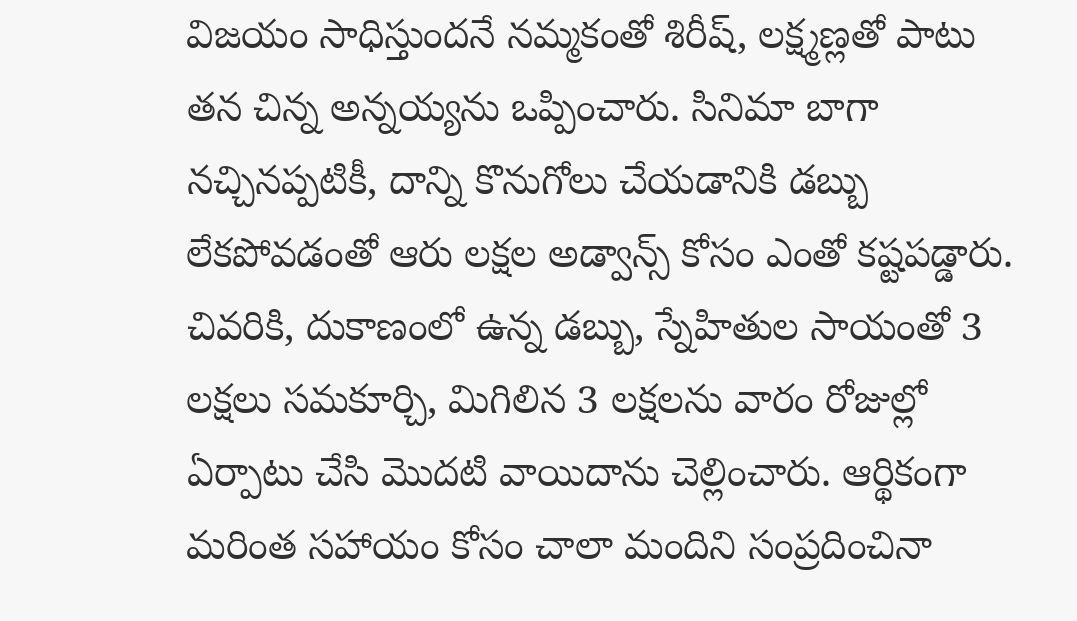విజయం సాధిస్తుందనే నమ్మకంతో శిరీష్, లక్ష్మణ్లతో పాటు తన చిన్న అన్నయ్యను ఒప్పించారు. సినిమా బాగా నచ్చినప్పటికీ, దాన్ని కొనుగోలు చేయడానికి డబ్బు లేకపోవడంతో ఆరు లక్షల అడ్వాన్స్ కోసం ఎంతో కష్టపడ్డారు.
చివరికి, దుకాణంలో ఉన్న డబ్బు, స్నేహితుల సాయంతో 3 లక్షలు సమకూర్చి, మిగిలిన 3 లక్షలను వారం రోజుల్లో ఏర్పాటు చేసి మొదటి వాయిదాను చెల్లించారు. ఆర్థికంగా మరింత సహాయం కోసం చాలా మందిని సంప్రదించినా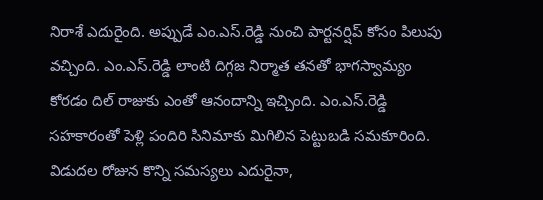నిరాశే ఎదురైంది. అప్పుడే ఎం.ఎస్.రెడ్డి నుంచి పార్టనర్షిప్ కోసం పిలుపు వచ్చింది. ఎం.ఎస్.రెడ్డి లాంటి దిగ్గజ నిర్మాత తనతో భాగస్వామ్యం కోరడం దిల్ రాజుకు ఎంతో ఆనందాన్ని ఇచ్చింది. ఎం.ఎస్.రెడ్డి సహకారంతో పెళ్లి పందిరి సినిమాకు మిగిలిన పెట్టుబడి సమకూరింది. విడుదల రోజున కొన్ని సమస్యలు ఎదురైనా,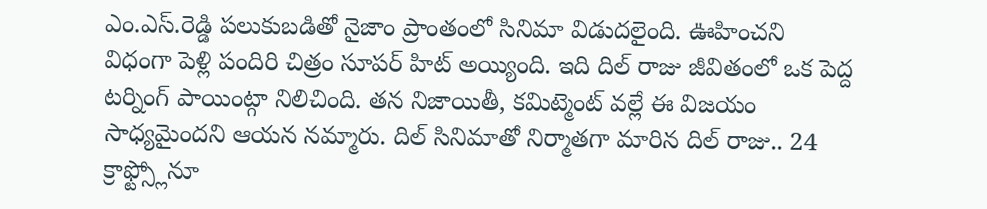ఎం.ఎస్.రెడ్డి పలుకుబడితో నైజాం ప్రాంతంలో సినిమా విడుదలైంది. ఊహించని విధంగా పెళ్లి పందిరి చిత్రం సూపర్ హిట్ అయ్యింది. ఇది దిల్ రాజు జీవితంలో ఒక పెద్ద టర్నింగ్ పాయింట్గా నిలిచింది. తన నిజాయితీ, కమిట్మెంట్ వల్లే ఈ విజయం సాధ్యమైందని ఆయన నమ్మారు. దిల్ సినిమాతో నిర్మాతగా మారిన దిల్ రాజు.. 24 క్రాఫ్ట్స్లోనూ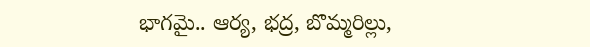భాగమై.. ఆర్య, భద్ర, బొమ్మరిల్లు,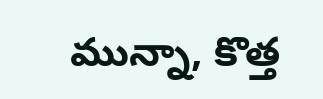మున్నా, కొత్త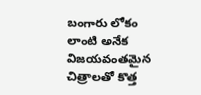బంగారు లోకం లాంటి అనేక విజయవంతమైన చిత్రాలతో కొత్త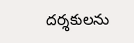దర్శకులను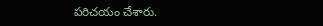పరిచయం చేశారు.